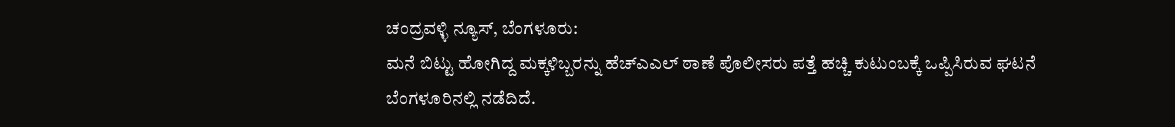ಚಂದ್ರವಳ್ಳಿ ನ್ಯೂಸ್, ಬೆಂಗಳೂರು:
ಮನೆ ಬಿಟ್ಟು ಹೋಗಿದ್ದ ಮಕ್ಕಳಿಬ್ಬರನ್ನು ಹೆಚ್ಎಎಲ್ ಠಾಣೆ ಪೊಲೀಸರು ಪತ್ತೆ ಹಚ್ಚಿ ಕುಟುಂಬಕ್ಕೆ ಒಪ್ಪಿಸಿರುವ ಘಟನೆ ಬೆಂಗಳೂರಿನಲ್ಲಿ ನಡೆದಿದೆ.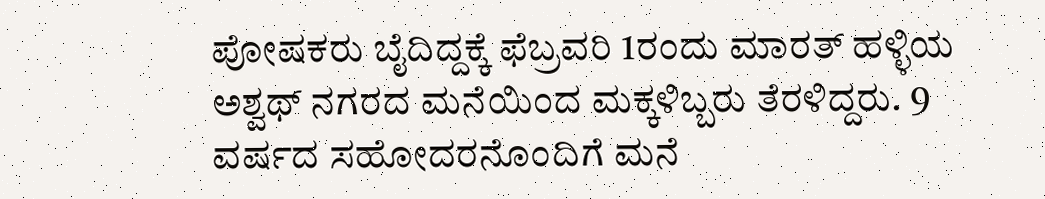ಪೋಷಕರು ಬೈದಿದ್ದಕ್ಕೆ ಫೆಬ್ರವರಿ 1ರಂದು ಮಾರತ್ ಹಳ್ಳಿಯ ಅಶ್ವಥ್ ನಗರದ ಮನೆಯಿಂದ ಮಕ್ಕಳಿಬ್ಬರು ತೆರಳಿದ್ದರು. 9 ವರ್ಷದ ಸಹೋದರನೊಂದಿಗೆ ಮನೆ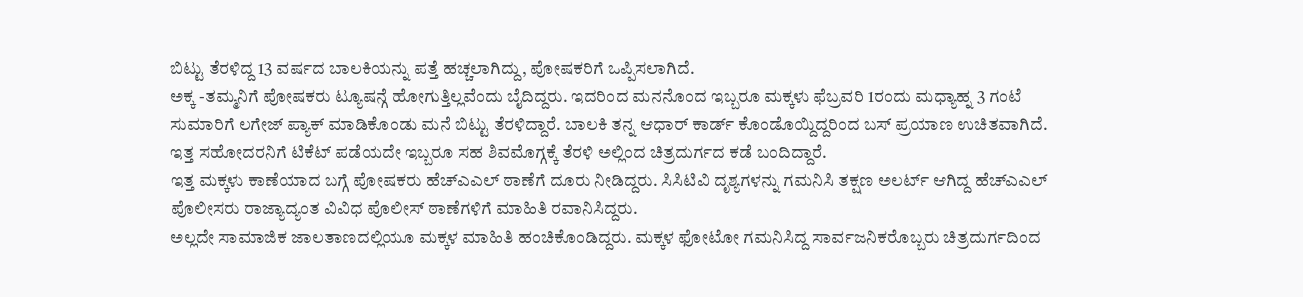ಬಿಟ್ಟು ತೆರಳಿದ್ದ 13 ವರ್ಷದ ಬಾಲಕಿಯನ್ನು ಪತ್ತೆ ಹಚ್ಚಲಾಗಿದ್ದು, ಪೋಷಕರಿಗೆ ಒಪ್ಪಿಸಲಾಗಿದೆ.
ಅಕ್ಕ -ತಮ್ಮನಿಗೆ ಪೋಷಕರು ಟ್ಯೂಷನ್ಗೆ ಹೋಗುತ್ತಿಲ್ಲವೆಂದು ಬೈದಿದ್ದರು. ಇದರಿಂದ ಮನನೊಂದ ಇಬ್ಬರೂ ಮಕ್ಕಳು ಫೆಬ್ರವರಿ 1ರಂದು ಮಧ್ಯಾಹ್ನ 3 ಗಂಟೆ ಸುಮಾರಿಗೆ ಲಗೇಜ್ ಪ್ಯಾಕ್ ಮಾಡಿಕೊಂಡು ಮನೆ ಬಿಟ್ಟು ತೆರಳಿದ್ದಾರೆ. ಬಾಲಕಿ ತನ್ನ ಆಧಾರ್ ಕಾರ್ಡ್ ಕೊಂಡೊಯ್ದಿದ್ದರಿಂದ ಬಸ್ ಪ್ರಯಾಣ ಉಚಿತವಾಗಿದೆ. ಇತ್ತ ಸಹೋದರನಿಗೆ ಟಿಕೆಟ್ ಪಡೆಯದೇ ಇಬ್ಬರೂ ಸಹ ಶಿವಮೊಗ್ಗಕ್ಕೆ ತೆರಳಿ ಅಲ್ಲಿಂದ ಚಿತ್ರದುರ್ಗದ ಕಡೆ ಬಂದಿದ್ದಾರೆ.
ಇತ್ತ ಮಕ್ಕಳು ಕಾಣೆಯಾದ ಬಗ್ಗೆ ಪೋಷಕರು ಹೆಚ್ಎಎಲ್ ಠಾಣೆಗೆ ದೂರು ನೀಡಿದ್ದರು. ಸಿಸಿಟಿವಿ ದೃಶ್ಯಗಳನ್ನು ಗಮನಿಸಿ ತಕ್ಷಣ ಅಲರ್ಟ್ ಆಗಿದ್ದ ಹೆಚ್ಎಎಲ್ ಪೊಲೀಸರು ರಾಜ್ಯಾದ್ಯಂತ ವಿವಿಧ ಪೊಲೀಸ್ ಠಾಣೆಗಳಿಗೆ ಮಾಹಿತಿ ರವಾನಿಸಿದ್ದರು.
ಅಲ್ಲದೇ ಸಾಮಾಜಿಕ ಜಾಲತಾಣದಲ್ಲಿಯೂ ಮಕ್ಕಳ ಮಾಹಿತಿ ಹಂಚಿಕೊಂಡಿದ್ದರು. ಮಕ್ಕಳ ಫೋಟೋ ಗಮನಿಸಿದ್ದ ಸಾರ್ವಜನಿಕರೊಬ್ಬರು ಚಿತ್ರದುರ್ಗದಿಂದ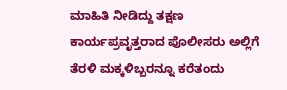ಮಾಹಿತಿ ನೀಡಿದ್ದು ತಕ್ಷಣ ಕಾರ್ಯಪ್ರವೃತ್ತರಾದ ಪೊಲೀಸರು ಅಲ್ಲಿಗೆ ತೆರಳಿ ಮಕ್ಕಳಿಬ್ಬರನ್ನೂ ಕರೆತಂದು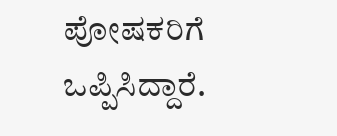ಪೋಷಕರಿಗೆ ಒಪ್ಪಿಸಿದ್ದಾರೆ.